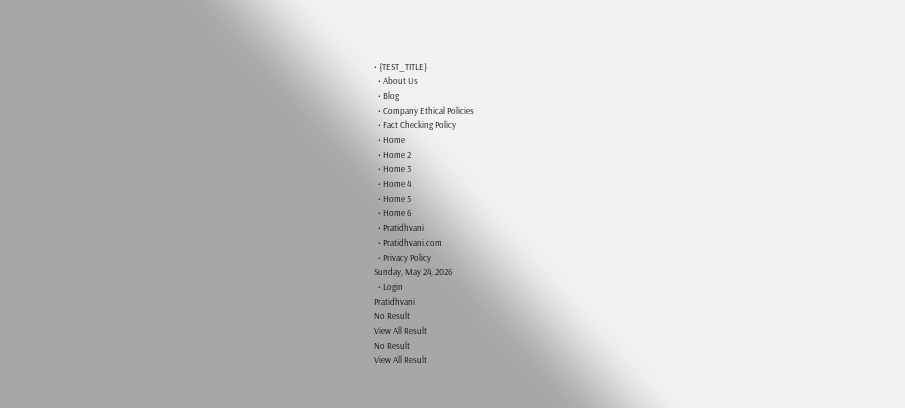• {TEST_TITLE}
  • About Us
  • Blog
  • Company Ethical Policies
  • Fact Checking Policy
  • Home
  • Home 2
  • Home 3
  • Home 4
  • Home 5
  • Home 6
  • Pratidhvani
  • Pratidhvani.com
  • Privacy Policy
Sunday, May 24, 2026
  • Login
Pratidhvani
No Result
View All Result
No Result
View All Result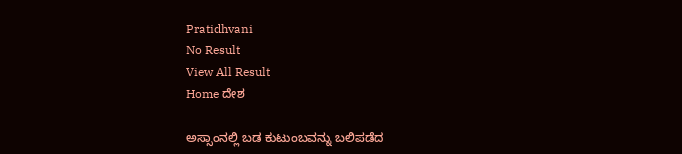Pratidhvani
No Result
View All Result
Home ದೇಶ

ಅಸ್ಸಾಂನಲ್ಲಿ ಬಡ ಕುಟುಂಬವನ್ನು ಬಲಿಪಡೆದ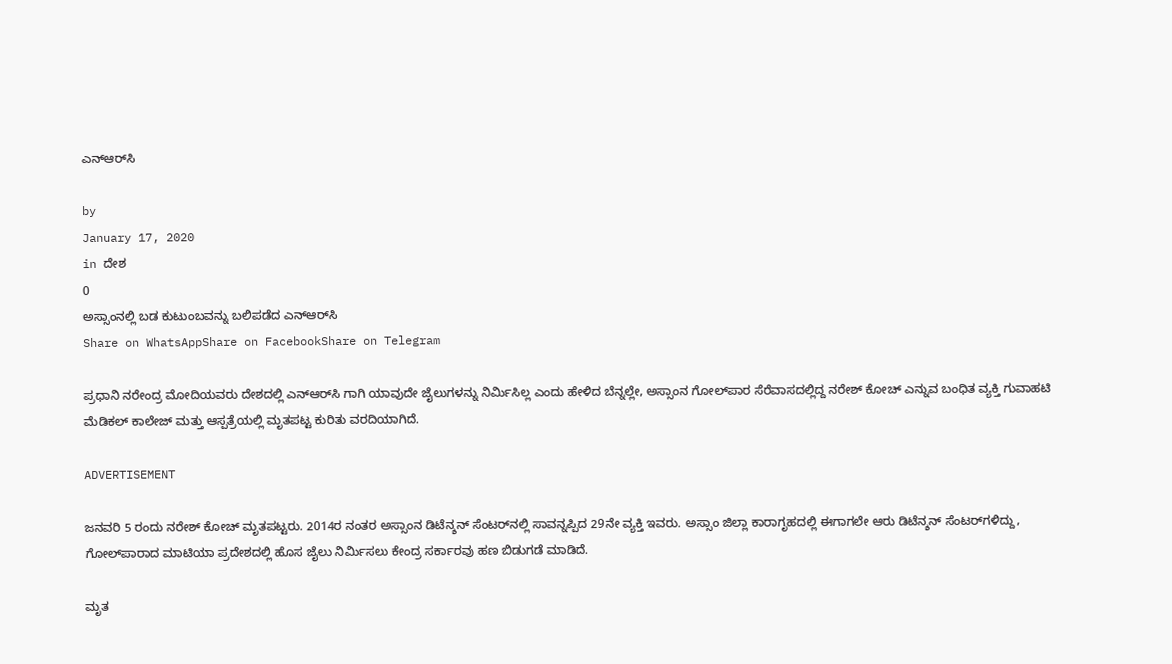ಎನ್‌ಆರ್‌ಸಿ

by
January 17, 2020
in ದೇಶ
0
ಅಸ್ಸಾಂನಲ್ಲಿ ಬಡ ಕುಟುಂಬವನ್ನು ಬಲಿಪಡೆದ ಎನ್‌ಆರ್‌ಸಿ
Share on WhatsAppShare on FacebookShare on Telegram

ಪ್ರಧಾನಿ ನರೇಂದ್ರ ಮೋದಿಯವರು ದೇಶದಲ್ಲಿ ಎನ್‌ಆರ್‌ಸಿ ಗಾಗಿ ಯಾವುದೇ ಜೈಲುಗಳನ್ನು ನಿರ್ಮಿಸಿಲ್ಲ ಎಂದು ಹೇಳಿದ ಬೆನ್ನಲ್ಲೇ, ಅಸ್ಸಾಂನ ಗೋಲ್‌ಪಾರ ಸೆರೆವಾಸದಲ್ಲಿದ್ದ ನರೇಶ್‌ ಕೋಚ್‌ ಎನ್ನುವ ಬಂಧಿತ ವ್ಯಕ್ತಿ ಗುವಾಹಟಿ ಮೆಡಿಕಲ್‌ ಕಾಲೇಜ್‌ ಮತ್ತು ಆಸ್ಪತ್ರೆಯಲ್ಲಿ ಮೃತಪಟ್ಟ ಕುರಿತು ವರದಿಯಾಗಿದೆ.

ADVERTISEMENT

ಜನವರಿ 5 ರಂದು ನರೇಶ್‌ ಕೋಚ್‌ ಮೃತಪಟ್ಟರು. 2014ರ ನಂತರ ಅಸ್ಸಾಂನ ಡಿಟೆನ್ಶನ್‌ ಸೆಂಟರ್‌ನಲ್ಲಿ ಸಾವನ್ನಪ್ಪಿದ 29ನೇ ವ್ಯಕ್ತಿ ಇವರು. ಅಸ್ಸಾಂ ಜಿಲ್ಲಾ ಕಾರಾಗೃಹದಲ್ಲಿ ಈಗಾಗಲೇ ಆರು ಡಿಟೆನ್ಶನ್‌ ಸೆಂಟರ್‌ಗಳಿದ್ದು, ಗೋಲ್‌ಪಾರಾದ ಮಾಟಿಯಾ ಪ್ರದೇಶದಲ್ಲಿ ಹೊಸ ಜೈಲು ನಿರ್ಮಿಸಲು ಕೇಂದ್ರ ಸರ್ಕಾರವು ಹಣ ಬಿಡುಗಡೆ ಮಾಡಿದೆ.

ಮೃತ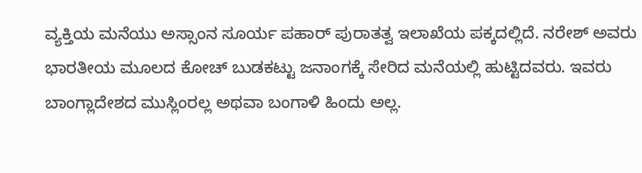ವ್ಯಕ್ತಿಯ ಮನೆಯು ಅಸ್ಸಾಂನ ಸೂರ್ಯ ಪಹಾರ್‌ ಪುರಾತತ್ವ ಇಲಾಖೆಯ ಪಕ್ಕದಲ್ಲಿದೆ. ನರೇಶ್‌ ಅವರು ಭಾರತೀಯ ಮೂಲದ ಕೋಚ್‌ ಬುಡಕಟ್ಟು ಜನಾಂಗಕ್ಕೆ ಸೇರಿದ ಮನೆಯಲ್ಲಿ ಹುಟ್ಟಿದವರು. ಇವರು ಬಾಂಗ್ಲಾದೇಶದ ಮುಸ್ಲಿಂರಲ್ಲ ಅಥವಾ ಬಂಗಾಳಿ ಹಿಂದು ಅಲ್ಲ.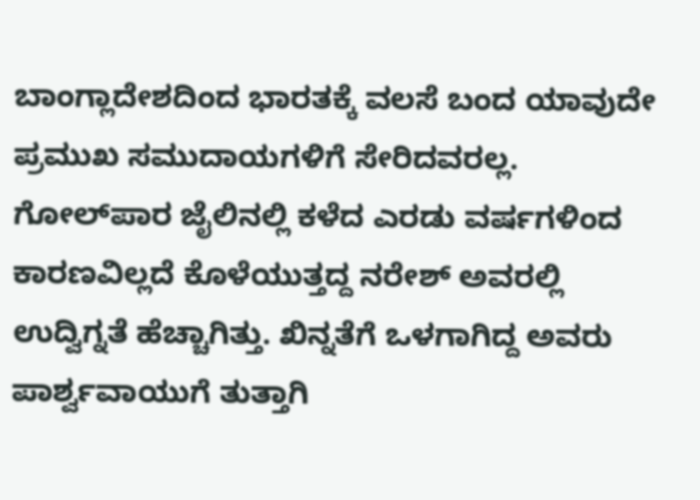ಬಾಂಗ್ಲಾದೇಶದಿಂದ ಭಾರತಕ್ಕೆ ವಲಸೆ ಬಂದ ಯಾವುದೇ ಪ್ರಮುಖ ಸಮುದಾಯಗಳಿಗೆ ಸೇರಿದವರಲ್ಲ. ಗೋಲ್‌ಪಾರ ಜೈಲಿನಲ್ಲಿ ಕಳೆದ ಎರಡು ವರ್ಷಗಳಿಂದ ಕಾರಣವಿಲ್ಲದೆ ಕೊಳೆಯುತ್ತದ್ದ ನರೇಶ್‌ ಅವರಲ್ಲಿ ಉದ್ವಿಗ್ನತೆ ಹೆಚ್ಚಾಗಿತ್ತು. ಖಿನ್ನತೆಗೆ ಒಳಗಾಗಿದ್ದ ಅವರು ಪಾರ್ಶ್ವವಾಯುಗೆ ತುತ್ತಾಗಿ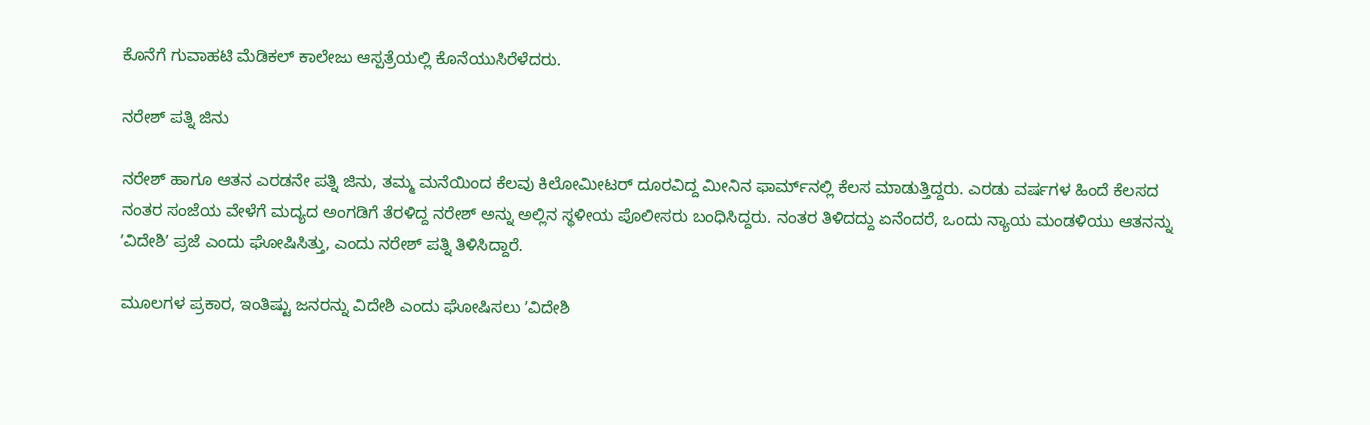ಕೊನೆಗೆ ಗುವಾಹಟಿ ಮೆಡಿಕಲ್‌ ಕಾಲೇಜು ಆಸ್ಪತ್ರೆಯಲ್ಲಿ ಕೊನೆಯುಸಿರೆಳೆದರು.

ನರೇಶ್‌ ಪತ್ನಿ ಜಿನು

ನರೇಶ್‌ ಹಾಗೂ ಆತನ ಎರಡನೇ ಪತ್ನಿ ಜಿನು, ತಮ್ಮ ಮನೆಯಿಂದ ಕೆಲವು ಕಿಲೋಮೀಟರ್‌ ದೂರವಿದ್ದ ಮೀನಿನ ಫಾರ್ಮ್‌ನಲ್ಲಿ ಕೆಲಸ ಮಾಡುತ್ತಿದ್ದರು. ಎರಡು ವರ್ಷಗಳ ಹಿಂದೆ ಕೆಲಸದ ನಂತರ ಸಂಜೆಯ ವೇಳೆಗೆ ಮದ್ಯದ ಅಂಗಡಿಗೆ ತೆರಳಿದ್ದ ನರೇಶ್‌ ಅನ್ನು ಅಲ್ಲಿನ ಸ್ಥಳೀಯ ಪೊಲೀಸರು ಬಂಧಿಸಿದ್ದರು. ನಂತರ ತಿಳಿದದ್ದು ಏನೆಂದರೆ, ಒಂದು ನ್ಯಾಯ ಮಂಡಳಿಯು ಆತನನ್ನು ʼವಿದೇಶಿʼ ಪ್ರಜೆ ಎಂದು ಘೋಷಿಸಿತ್ತು, ಎಂದು ನರೇಶ್‌ ಪತ್ನಿ ತಿಳಿಸಿದ್ದಾರೆ.

ಮೂಲಗಳ ಪ್ರಕಾರ, ಇಂತಿಷ್ಟು ಜನರನ್ನು ವಿದೇಶಿ ಎಂದು ಘೋಷಿಸಲು ʼವಿದೇಶಿ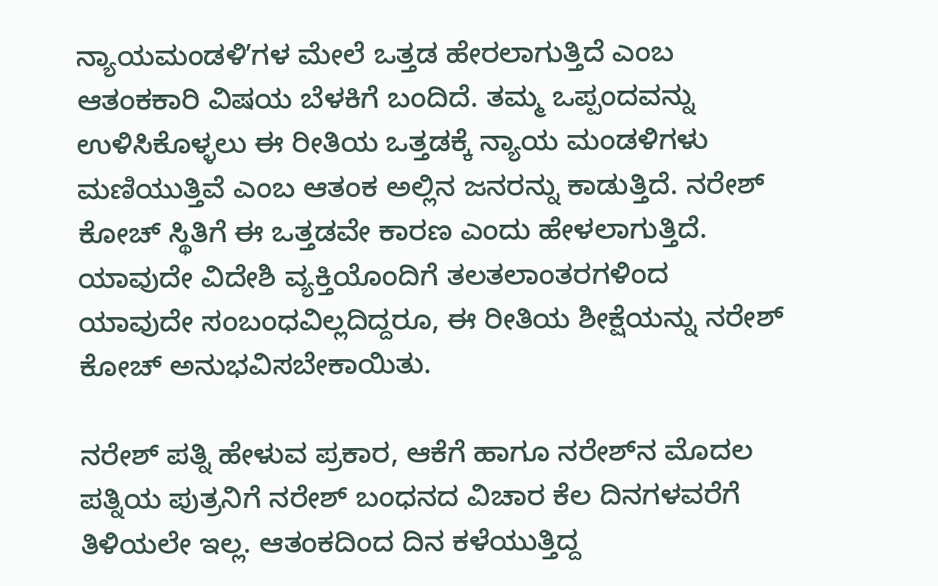ನ್ಯಾಯಮಂಡಳಿʼಗಳ ಮೇಲೆ ಒತ್ತಡ ಹೇರಲಾಗುತ್ತಿದೆ ಎಂಬ ಆತಂಕಕಾರಿ ವಿಷಯ ಬೆಳಕಿಗೆ ಬಂದಿದೆ. ತಮ್ಮ ಒಪ್ಪಂದವನ್ನು ಉಳಿಸಿಕೊಳ್ಳಲು ಈ ರೀತಿಯ ಒತ್ತಡಕ್ಕೆ ನ್ಯಾಯ ಮಂಡಳಿಗಳು ಮಣಿಯುತ್ತಿವೆ ಎಂಬ ಆತಂಕ ಅಲ್ಲಿನ ಜನರನ್ನು ಕಾಡುತ್ತಿದೆ. ನರೇಶ್‌ ಕೋಚ್‌ ಸ್ಥಿತಿಗೆ ಈ ಒತ್ತಡವೇ ಕಾರಣ ಎಂದು ಹೇಳಲಾಗುತ್ತಿದೆ. ಯಾವುದೇ ವಿದೇಶಿ ವ್ಯಕ್ತಿಯೊಂದಿಗೆ ತಲತಲಾಂತರಗಳಿಂದ ಯಾವುದೇ ಸಂಬಂಧವಿಲ್ಲದಿದ್ದರೂ, ಈ ರೀತಿಯ ಶೀಕ್ಷೆಯನ್ನು ನರೇಶ್‌ ಕೋಚ್‌ ಅನುಭವಿಸಬೇಕಾಯಿತು.

ನರೇಶ್‌ ಪತ್ನಿ ಹೇಳುವ ಪ್ರಕಾರ, ಆಕೆಗೆ ಹಾಗೂ ನರೇಶ್‌ನ ಮೊದಲ ಪತ್ನಿಯ ಪುತ್ರನಿಗೆ ನರೇಶ್‌ ಬಂಧನದ ವಿಚಾರ ಕೆಲ ದಿನಗಳವರೆಗೆ ತಿಳಿಯಲೇ ಇಲ್ಲ. ಆತಂಕದಿಂದ ದಿನ ಕಳೆಯುತ್ತಿದ್ದ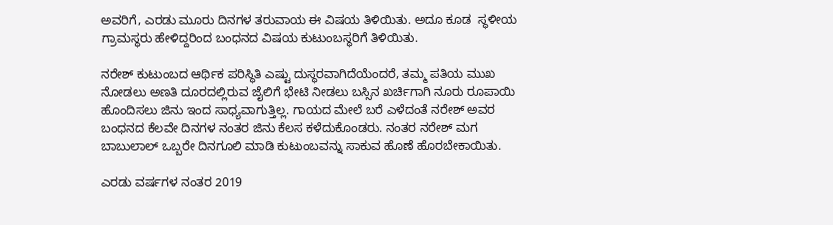ಅವರಿಗೆ, ಎರಡು ಮೂರು ದಿನಗಳ ತರುವಾಯ ಈ ವಿಷಯ ತಿಳಿಯಿತು. ಅದೂ ಕೂಡ  ಸ್ಥಳೀಯ ಗ್ರಾಮಸ್ಥರು ಹೇಳಿದ್ದರಿಂದ ಬಂಧನದ ವಿಷಯ ಕುಟುಂಬಸ್ಥರಿಗೆ ತಿಳಿಯಿತು.

ನರೇಶ್‌ ಕುಟುಂಬದ ಆರ್ಥಿಕ ಪರಿಸ್ಥಿತಿ ಎಷ್ಟು ದುಸ್ಥರವಾಗಿದೆಯೆಂದರೆ, ತಮ್ಮ ಪತಿಯ ಮುಖ ನೋಡಲು ಅಣತಿ ದೂರದಲ್ಲಿರುವ ಜೈಲಿಗೆ ಭೇಟಿ ನೀಡಲು ಬಸ್ಸಿನ ಖರ್ಚಿಗಾಗಿ ನೂರು ರೂಪಾಯಿ ಹೊಂದಿಸಲು ಜಿನು ಇಂದ ಸಾಧ್ಯವಾಗುತ್ತಿಲ್ಲ. ಗಾಯದ ಮೇಲೆ ಬರೆ ಎಳೆದಂತೆ ನರೇಶ್‌ ಅವರ ಬಂಧನದ ಕೆಲವೇ ದಿನಗಳ ನಂತರ ಜಿನು ಕೆಲಸ ಕಳೆದುಕೊಂಡರು. ನಂತರ ನರೇಶ್‌ ಮಗ ಬಾಬುಲಾಲ್‌ ಒಬ್ಬರೇ ದಿನಗೂಲಿ ಮಾಡಿ ಕುಟುಂಬವನ್ನು ಸಾಕುವ ಹೊಣೆ ಹೊರಬೇಕಾಯಿತು.

ಎರಡು ವರ್ಷಗಳ ನಂತರ 2019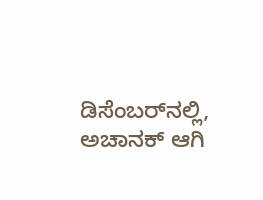ಡಿಸೆಂಬರ್‌ನಲ್ಲಿ, ಅಚಾನಕ್‌ ಆಗಿ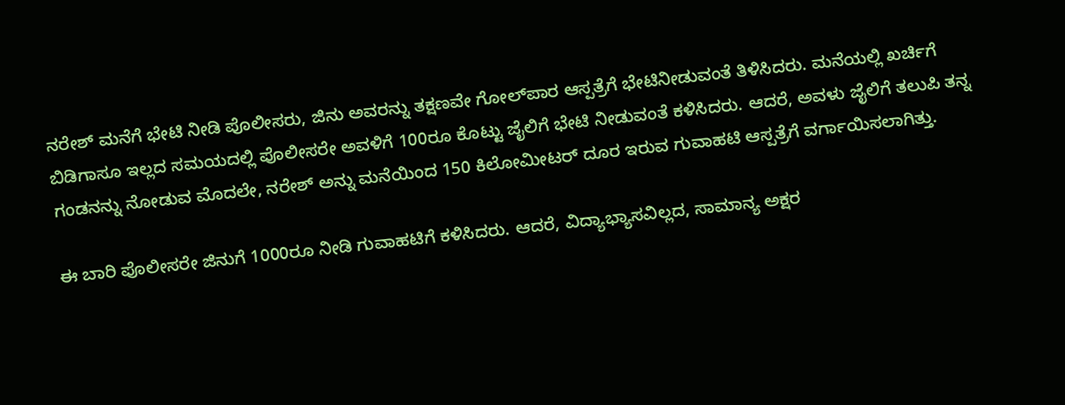ನರೇಶ್‌ ಮನೆಗೆ ಭೇಟಿ ನೀಡಿ ಪೊಲೀಸರು, ಜಿನು ಅವರನ್ನು ತಕ್ಷಣವೇ ಗೋಲ್‌ಪಾರ ಆಸ್ಪತ್ರೆಗೆ ಭೇಟಿನೀಡುವಂತೆ ತಿಳಿಸಿದರು. ಮನೆಯಲ್ಲಿ ಖರ್ಚಿಗೆ ಬಿಡಿಗಾಸೂ ಇಲ್ಲದ ಸಮಯದಲ್ಲಿ ಪೊಲೀಸರೇ ಅವಳಿಗೆ 100ರೂ ಕೊಟ್ಟು ಜೈಲಿಗೆ ಭೇಟಿ ನೀಡುವಂತೆ ಕಳಿಸಿದರು. ಆದರೆ, ಅವಳು ಜೈಲಿಗೆ ತಲುಪಿ ತನ್ನ ಗಂಡನನ್ನು ನೋಡುವ ಮೊದಲೇ, ನರೇಶ್‌ ಅನ್ನು ಮನೆಯಿಂದ 150 ಕಿಲೋಮೀಟರ್‌ ದೂರ ಇರುವ ಗುವಾಹಟಿ ಆಸ್ಪತ್ರೆಗೆ ವರ್ಗಾಯಿಸಲಾಗಿತ್ತು.

ಈ ಬಾರಿ ಪೊಲೀಸರೇ ಜಿನುಗೆ 1000ರೂ ನೀಡಿ ಗುವಾಹಟಿಗೆ ಕಳಿಸಿದರು. ಆದರೆ, ವಿದ್ಯಾಭ್ಯಾಸವಿಲ್ಲದ, ಸಾಮಾನ್ಯ ಅಕ್ಷರ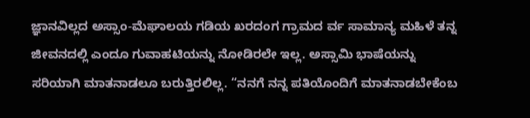ಜ್ಞಾನವಿಲ್ಲದ ಅಸ್ಸಾಂ-ಮೆಘಾಲಯ ಗಡಿಯ ಖರದಂಗ ಗ್ರಾಮದ ರ್ವ ಸಾಮಾನ್ಯ ಮಹಿಳೆ ತನ್ನ ಜೀವನದಲ್ಲಿ ಎಂದೂ ಗುವಾಹಟಿಯನ್ನು ನೋಡಿರಲೇ ಇಲ್ಲ. ಅಸ್ಸಾಮಿ ಭಾಷೆಯನ್ನು ಸರಿಯಾಗಿ ಮಾತನಾಡಲೂ ಬರುತ್ತಿರಲಿಲ್ಲ. “ನನಗೆ ನನ್ನ ಪತಿಯೊಂದಿಗೆ ಮಾತನಾಡಬೇಕೆಂಬ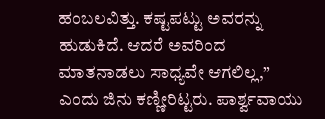ಹಂಬಲವಿತ್ತು. ಕಷ್ಟಪಟ್ಟು ಅವರನ್ನು ಹುಡುಕಿದೆ. ಆದರೆ ಅವರಿಂದ ಮಾತನಾಡಲು ಸಾಧ್ಯವೇ ಆಗಲಿಲ್ಲ,” ಎಂದು ಜಿನು ಕಣ್ಣೀರಿಟ್ಟರು. ಪಾರ್ಶ್ವವಾಯು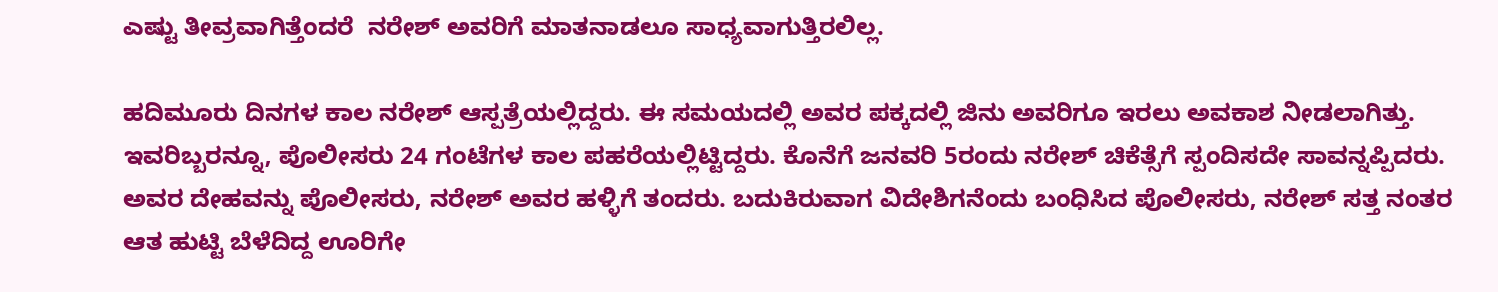ಎಷ್ಟು ತೀವ್ರವಾಗಿತ್ತೆಂದರೆ  ನರೇಶ್‌ ಅವರಿಗೆ ಮಾತನಾಡಲೂ ಸಾಧ್ಯವಾಗುತ್ತಿರಲಿಲ್ಲ.

ಹದಿಮೂರು ದಿನಗಳ ಕಾಲ ನರೇಶ್‌ ಆಸ್ಪತ್ರೆಯಲ್ಲಿದ್ದರು. ಈ ಸಮಯದಲ್ಲಿ ಅವರ ಪಕ್ಕದಲ್ಲಿ ಜಿನು ಅವರಿಗೂ ಇರಲು ಅವಕಾಶ ನೀಡಲಾಗಿತ್ತು. ಇವರಿಬ್ಬರನ್ನೂ, ಪೊಲೀಸರು 24 ಗಂಟೆಗಳ ಕಾಲ ಪಹರೆಯಲ್ಲಿಟ್ಟಿದ್ದರು. ಕೊನೆಗೆ ಜನವರಿ 5ರಂದು ನರೇಶ್‌ ಚಿಕೆತ್ಸೆಗೆ ಸ್ಪಂದಿಸದೇ ಸಾವನ್ನಪ್ಪಿದರು. ಅವರ ದೇಹವನ್ನು ಪೊಲೀಸರು, ನರೇಶ್‌ ಅವರ ಹಳ್ಳಿಗೆ ತಂದರು. ಬದುಕಿರುವಾಗ ವಿದೇಶಿಗನೆಂದು ಬಂಧಿಸಿದ ಪೊಲೀಸರು, ನರೇಶ್‌ ಸತ್ತ ನಂತರ ಆತ ಹುಟ್ಟಿ ಬೆಳೆದಿದ್ದ ಊರಿಗೇ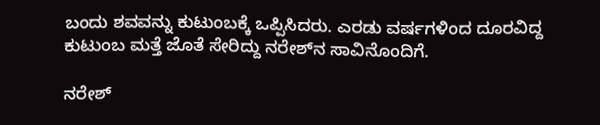ಬಂದು ಶವವನ್ನು ಕುಟುಂಬಕ್ಕೆ ಒಪ್ಪಿಸಿದರು. ಎರಡು ವರ್ಷಗಳಿಂದ ದೂರವಿದ್ದ ಕುಟುಂಬ ಮತ್ತೆ ಜೊತೆ ಸೇರಿದ್ದು ನರೇಶ್‌ನ ಸಾವಿನೊಂದಿಗೆ.

ನರೇಶ್‌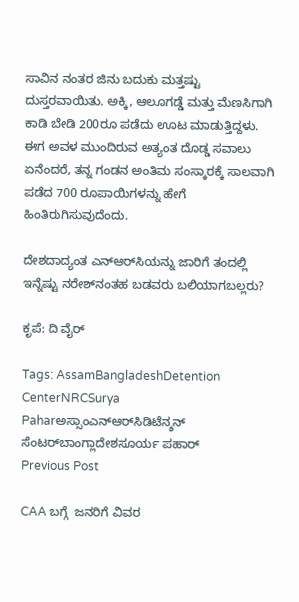ಸಾವಿನ ನಂತರ ಜಿನು ಬದುಕು ಮತ್ತಷ್ಟು ದುಸ್ತರವಾಯಿತು. ಅಕ್ಕಿ, ಆಲೂಗಡ್ಡೆ ಮತ್ತು ಮೆಣಸಿಗಾಗಿ ಕಾಡಿ ಬೇಡಿ 200ರೂ ಪಡೆದು ಊಟ ಮಾಡುತ್ತಿದ್ದಳು. ಈಗ ಅವಳ ಮುಂದಿರುವ ಅತ್ಯಂತ ದೊಡ್ಡ ಸವಾಲು ಏನೆಂದರೆ, ತನ್ನ ಗಂಡನ ಅಂತಿಮ ಸಂಸ್ಕಾರಕ್ಕೆ ಸಾಲವಾಗಿ ಪಡೆದ 700 ರೂಪಾಯಿಗಳನ್ನು ಹೇಗೆ ಹಿಂತಿರುಗಿಸುವುದೆಂದು.

ದೇಶದಾದ್ಯಂತ ಎನ್‌ಆರ್‌ಸಿಯನ್ನು ಜಾರಿಗೆ ತಂದಲ್ಲಿ ಇನ್ನೆಷ್ಟು ನರೇಶ್‌ನಂತಹ ಬಡವರು ಬಲಿಯಾಗಬಲ್ಲರು?

ಕೃಪೆ: ದಿ ವೈರ್‌

Tags: AssamBangladeshDetention CenterNRCSurya Paharಅಸ್ಸಾಂಎನ್‌ಆರ್‌ಸಿಡಿಟೆನ್ಶನ್‌ ಸೆಂಟರ್‌ಬಾಂಗ್ಲಾದೇಶಸೂರ್ಯ ಪಹಾರ್‌
Previous Post

CAA ಬಗ್ಗೆ  ಜನರಿಗೆ ವಿವರ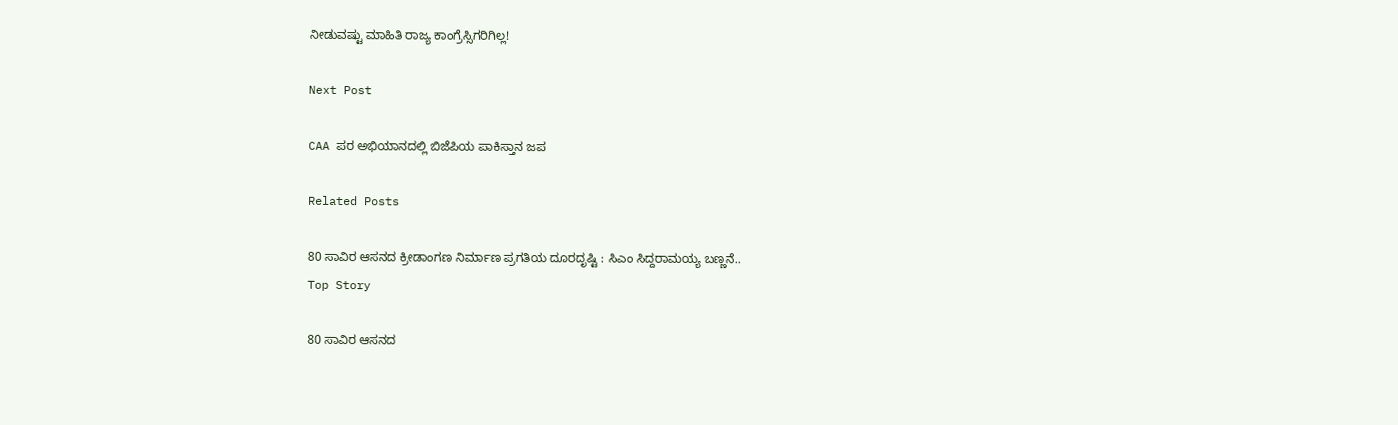ನೀಡುವಷ್ಟು ಮಾಹಿತಿ ರಾಜ್ಯ ಕಾಂಗ್ರೆಸ್ಸಿಗರಿಗಿಲ್ಲ!

Next Post

CAA ಪರ ಅಭಿಯಾನದಲ್ಲಿ ಬಿಜೆಪಿಯ ಪಾಕಿಸ್ತಾನ ಜಪ

Related Posts

80 ಸಾವಿರ ಆಸನದ ಕ್ರೀಡಾಂಗಣ ನಿರ್ಮಾಣ ಪ್ರಗತಿಯ ದೂರದೃಷ್ಟಿ : ಸಿಎಂ ಸಿದ್ದರಾಮಯ್ಯ ಬಣ್ಣನೆ..
Top Story

80 ಸಾವಿರ ಆಸನದ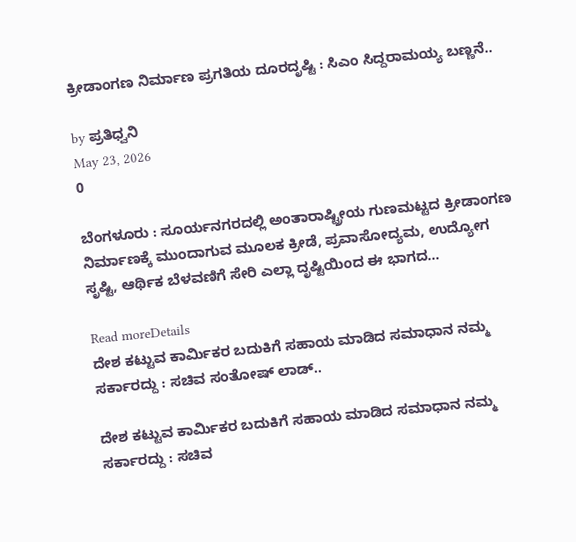ಕ್ರೀಡಾಂಗಣ ನಿರ್ಮಾಣ ಪ್ರಗತಿಯ ದೂರದೃಷ್ಟಿ : ಸಿಎಂ ಸಿದ್ದರಾಮಯ್ಯ ಬಣ್ಣನೆ..

by ಪ್ರತಿಧ್ವನಿ
May 23, 2026
0

ಬೆಂಗಳೂರು : ಸೂರ್ಯನಗರದಲ್ಲಿ ಅಂತಾರಾಷ್ಟ್ರೀಯ ಗುಣಮಟ್ಟದ ಕ್ರೀಡಾಂಗಣ ನಿರ್ಮಾಣಕ್ಕೆ ಮುಂದಾಗುವ ಮೂಲಕ ಕ್ರೀಡೆ, ಪ್ರವಾಸೋದ್ಯಮ, ಉದ್ಯೋಗ ಸೃಷ್ಟಿ, ಆರ್ಥಿಕ ಬೆಳವಣಿಗೆ ಸೇರಿ ಎಲ್ಲಾ ದೃಷ್ಟಿಯಿಂದ ಈ ಭಾಗದ...

Read moreDetails
ದೇಶ ಕಟ್ಟುವ ಕಾರ್ಮಿಕರ ಬದುಕಿಗೆ ಸಹಾಯ ಮಾಡಿದ ಸಮಾಧಾನ ನಮ್ಮ ಸರ್ಕಾರದ್ದು : ಸಚಿವ ಸಂತೋಷ್‌ ಲಾಡ್..

ದೇಶ ಕಟ್ಟುವ ಕಾರ್ಮಿಕರ ಬದುಕಿಗೆ ಸಹಾಯ ಮಾಡಿದ ಸಮಾಧಾನ ನಮ್ಮ ಸರ್ಕಾರದ್ದು : ಸಚಿವ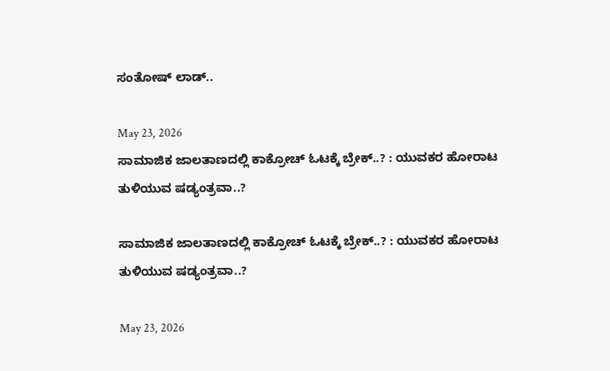ಸಂತೋಷ್‌ ಲಾಡ್..

May 23, 2026
ಸಾಮಾಜಿಕ ಜಾಲತಾಣದಲ್ಲಿ ಕಾಕ್ರೋಚ್‌ ಓಟಕ್ಕೆ ಬ್ರೇಕ್..? : ಯುವಕರ ಹೋರಾಟ ತುಳಿಯುವ ಷಡ್ಯಂತ್ರವಾ..?

ಸಾಮಾಜಿಕ ಜಾಲತಾಣದಲ್ಲಿ ಕಾಕ್ರೋಚ್‌ ಓಟಕ್ಕೆ ಬ್ರೇಕ್..? : ಯುವಕರ ಹೋರಾಟ ತುಳಿಯುವ ಷಡ್ಯಂತ್ರವಾ..?

May 23, 2026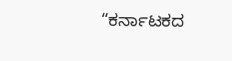“ಕರ್ನಾಟಕದ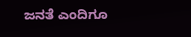ಜನತೆ ಎಂದಿಗೂ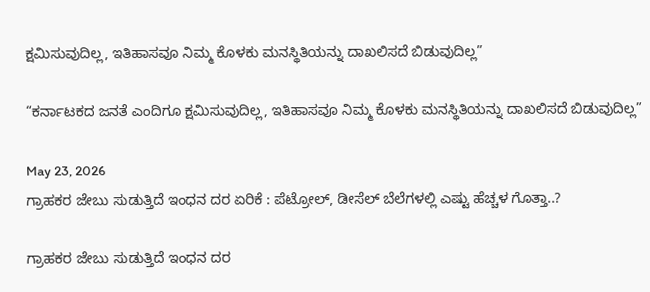ಕ್ಷಮಿಸುವುದಿಲ್ಲ, ಇತಿಹಾಸವೂ ನಿಮ್ಮ ಕೊಳಕು ಮನಸ್ಥಿತಿಯನ್ನು ದಾಖಲಿಸದೆ ಬಿಡುವುದಿಲ್ಲ”

“ಕರ್ನಾಟಕದ ಜನತೆ ಎಂದಿಗೂ ಕ್ಷಮಿಸುವುದಿಲ್ಲ, ಇತಿಹಾಸವೂ ನಿಮ್ಮ ಕೊಳಕು ಮನಸ್ಥಿತಿಯನ್ನು ದಾಖಲಿಸದೆ ಬಿಡುವುದಿಲ್ಲ”

May 23, 2026
ಗ್ರಾಹಕರ ಜೇಬು ಸುಡುತ್ತಿದೆ ಇಂಧನ ದರ ಏರಿಕೆ : ಪೆಟ್ರೋಲ್‌, ಡೀಸೆಲ್‌ ಬೆಲೆಗಳಲ್ಲಿ ಎಷ್ಟು ಹೆಚ್ಚಳ ಗೊತ್ತಾ..?

ಗ್ರಾಹಕರ ಜೇಬು ಸುಡುತ್ತಿದೆ ಇಂಧನ ದರ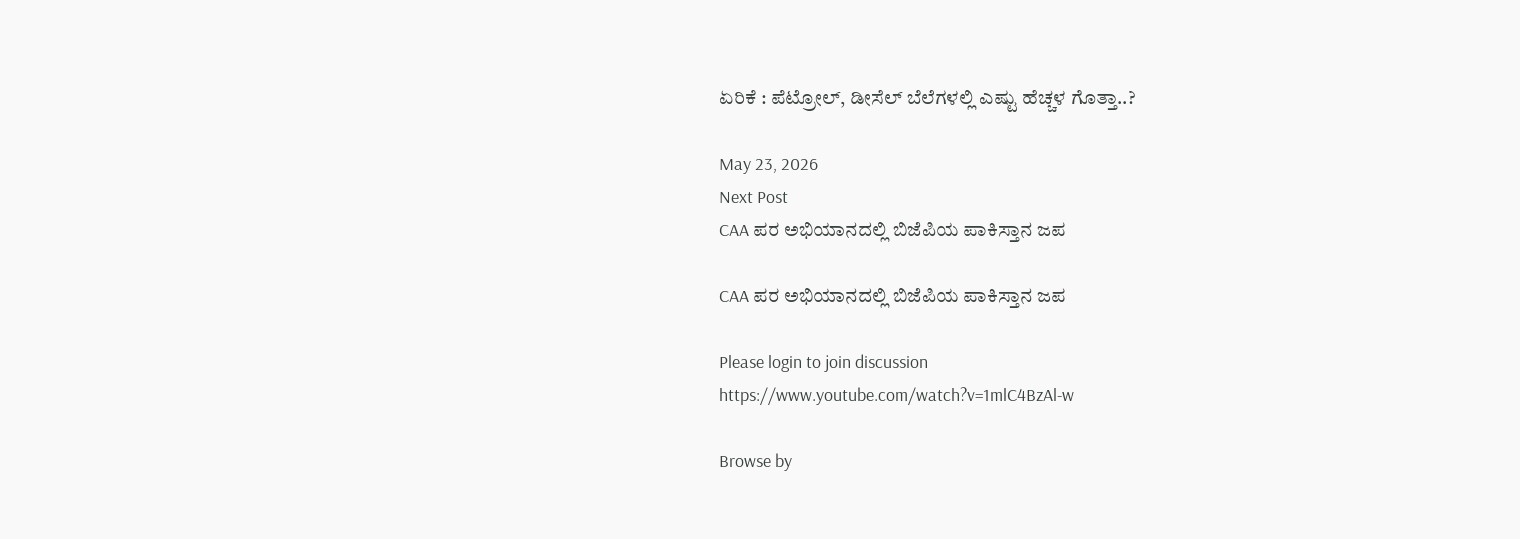ಏರಿಕೆ : ಪೆಟ್ರೋಲ್‌, ಡೀಸೆಲ್‌ ಬೆಲೆಗಳಲ್ಲಿ ಎಷ್ಟು ಹೆಚ್ಚಳ ಗೊತ್ತಾ..?

May 23, 2026
Next Post
CAA ಪರ ಅಭಿಯಾನದಲ್ಲಿ ಬಿಜೆಪಿಯ ಪಾಕಿಸ್ತಾನ ಜಪ

CAA ಪರ ಅಭಿಯಾನದಲ್ಲಿ ಬಿಜೆಪಿಯ ಪಾಕಿಸ್ತಾನ ಜಪ

Please login to join discussion
https://www.youtube.com/watch?v=1mlC4BzAl-w

Browse by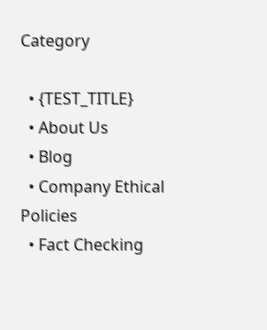Category

  • {TEST_TITLE}
  • About Us
  • Blog
  • Company Ethical Policies
  • Fact Checking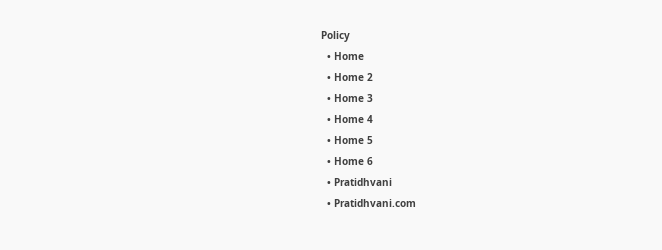Policy
  • Home
  • Home 2
  • Home 3
  • Home 4
  • Home 5
  • Home 6
  • Pratidhvani
  • Pratidhvani.com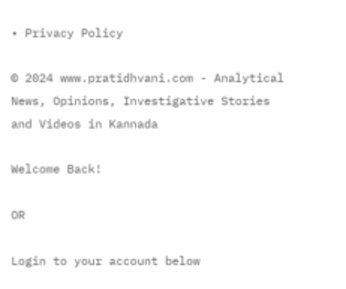• Privacy Policy

© 2024 www.pratidhvani.com - Analytical News, Opinions, Investigative Stories and Videos in Kannada

Welcome Back!

OR

Login to your account below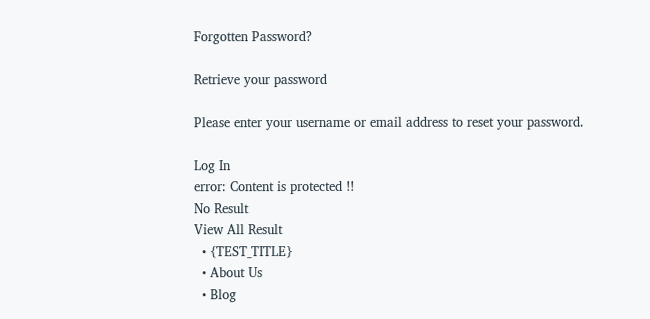Forgotten Password?

Retrieve your password

Please enter your username or email address to reset your password.

Log In
error: Content is protected !!
No Result
View All Result
  • {TEST_TITLE}
  • About Us
  • Blog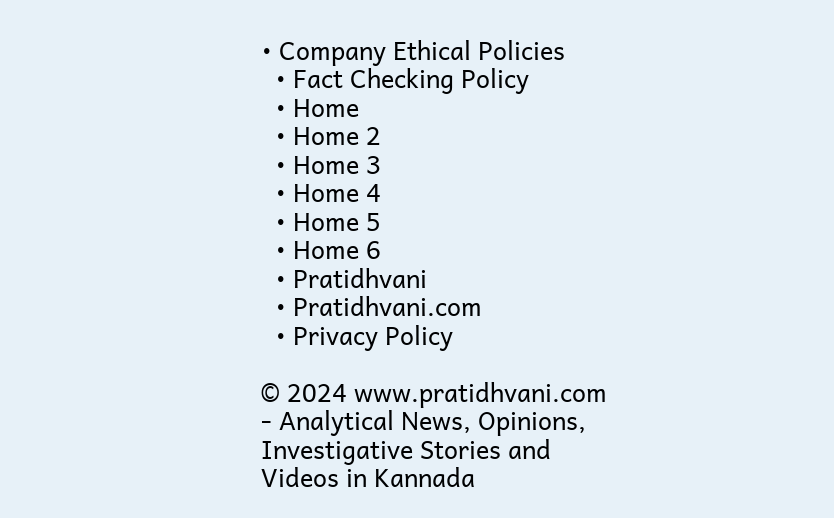• Company Ethical Policies
  • Fact Checking Policy
  • Home
  • Home 2
  • Home 3
  • Home 4
  • Home 5
  • Home 6
  • Pratidhvani
  • Pratidhvani.com
  • Privacy Policy

© 2024 www.pratidhvani.com - Analytical News, Opinions, Investigative Stories and Videos in Kannada